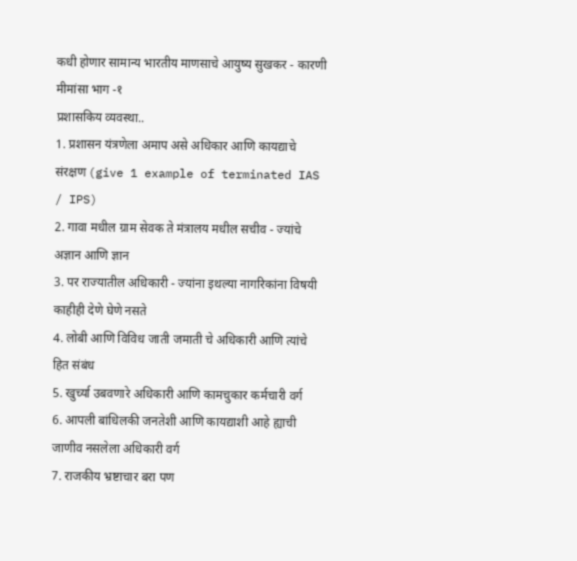कधी होणार सामान्य भारतीय माणसाचे आयुष्य सुखकर - कारणी मीमांसा भाग -१
प्रशासकिय व्यवस्था..
1. प्रशासन यंत्रणेला अमाप असे अधिकार आणि कायद्याचे संरक्षण (give 1 example of terminated IAS / IPS)
2. गावा मधील ग्राम सेवक ते मंत्रालय मधील सचीव - ज्यांचे अज्ञान आणि ज्ञान
3. पर राज्यातील अधिकारी - ज्यांना इथल्या नागरिकांना विषयी काहीही देणे घेणे नसते
4. लोबी आणि विविध जाती जमाती चे अधिकारी आणि त्यांचे हित संबंध
5. खुर्च्या उबवणारे अधिकारी आणि कामचुकार कर्मचारी वर्ग
6. आपली बांधिलकी जनतेशी आणि कायद्याशी आहे ह्याची जाणीव नसलेला अधिकारी वर्ग
7. राजकीय भ्रष्टाचार बरा पण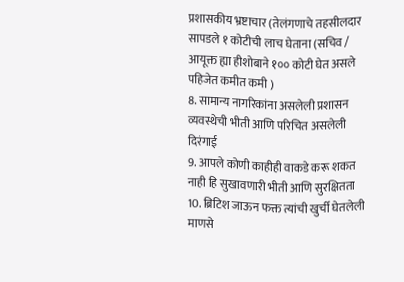प्रशासकीय भ्रष्टाचार (तेलंगणाचे तहसीलदार सापडले १ कोटीची लाच घेताना (सचिव / आयूक्त ह्या हीशोबाने १०० कोटी घेत असले पहिजेत कमीत कमी )
8. सामान्य नागरिकांना असलेली प्रशासन व्यवस्थेची भीती आणि परिचित असलेली दिरंगाई
9. आपले कोणी काहीही वाकडे करू शकत नाही हि सुखावणारी भीती आणि सुरक्षितता
10. ब्रिटिश जाऊन फक्त त्यांची खुर्ची घेतलेली माणसे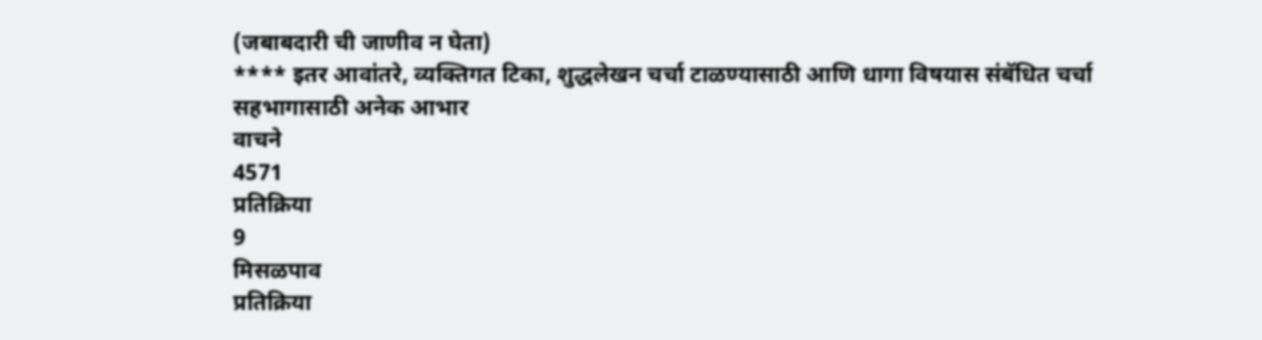(जबाबदारी ची जाणीव न घेता)
**** इतर आवांतरे, व्यक्तिगत टिका, शुद्धलेखन चर्चा टाळण्यासाठी आणि धागा विषयास संबॅधित चर्चा सहभागासाठी अनेक आभार
वाचने
4571
प्रतिक्रिया
9
मिसळपाव
प्रतिक्रिया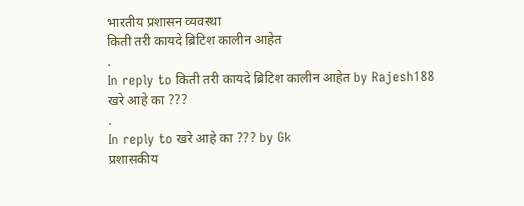भारतीय प्रशासन व्यवस्था
किती तरी कायदे ब्रिटिश कालीन आहेत
.
In reply to किती तरी कायदे ब्रिटिश कालीन आहेत by Rajesh188
खरे आहे का ???
.
In reply to खरे आहे का ??? by Gk
प्रशासकीय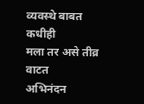व्यवस्थे बाबत कधीही
मला तर असे तीव्र वाटत
अभिनंदन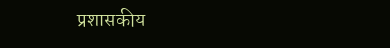प्रशासकीय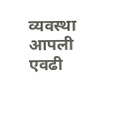व्यवस्था आपली एवढी